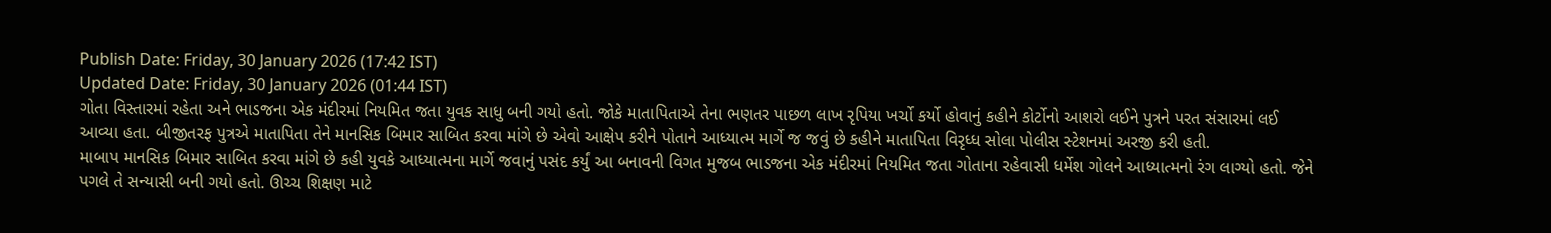Publish Date: Friday, 30 January 2026 (17:42 IST)
Updated Date: Friday, 30 January 2026 (01:44 IST)
ગોતા વિસ્તારમાં રહેતા અને ભાડજના એક મંદીરમાં નિયમિત જતા યુવક સાધુ બની ગયો હતો. જોકે માતાપિતાએ તેના ભણતર પાછળ લાખ રૃપિયા ખર્ચો કર્યો હોવાનું કહીને કોર્ટોનો આશરો લઈને પુત્રને પરત સંસારમાં લઈ આવ્યા હતા. બીજીતરફ પુત્રએ માતાપિતા તેને માનસિક બિમાર સાબિત કરવા માંગે છે એવો આક્ષેપ કરીને પોતાને આધ્યાત્મ માર્ગે જ જવું છે કહીને માતાપિતા વિરૃધ્ધ સોલા પોલીસ સ્ટેશનમાં અરજી કરી હતી.
માબાપ માનસિક બિમાર સાબિત કરવા માંગે છે કહી યુવકે આધ્યાત્મના માર્ગે જવાનું પસંદ કર્યું આ બનાવની વિગત મુજબ ભાડજના એક મંદીરમાં નિયમિત જતા ગોતાના રહેવાસી ધર્મેશ ગોલને આધ્યાત્મનો રંગ લાગ્યો હતો. જેને પગલે તે સન્યાસી બની ગયો હતો. ઊચ્ચ શિક્ષણ માટે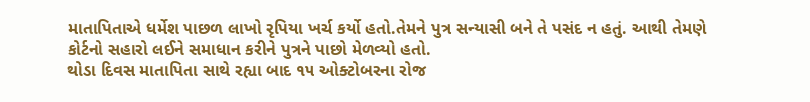માતાપિતાએ ધર્મેશ પાછળ લાખો રૃપિયા ખર્ચ કર્યો હતો.તેમને પુત્ર સન્યાસી બને તે પસંદ ન હતું. આથી તેમણે કોર્ટનો સહારો લઈને સમાધાન કરીને પુત્રને પાછો મેળવ્યો હતો.
થોડા દિવસ માતાપિતા સાથે રહ્યા બાદ ૧૫ ઓક્ટોબરના રોજ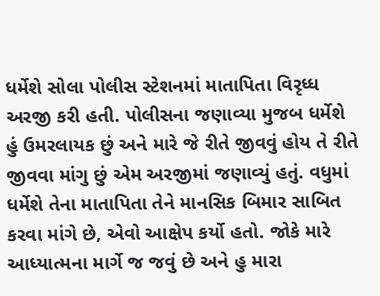ધર્મેશે સોલા પોલીસ સ્ટેશનમાં માતાપિતા વિરૃધ્ધ અરજી કરી હતી. પોલીસના જણાવ્યા મુજબ ધર્મેશે હું ઉમરલાયક છું અને મારે જે રીતે જીવવું હોય તે રીતે જીવવા માંગુ છું એમ અરજીમાં જણાવ્યું હતું. વધુમાં ધર્મેશે તેના માતાપિતા તેને માનસિક બિમાર સાબિત કરવા માંગે છે, એવો આક્ષેપ કર્યો હતો. જોકે મારે આધ્યાત્મના માર્ગે જ જવું છે અને હુ મારા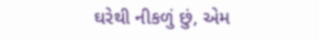ઘરેથી નીકળું છું, એમ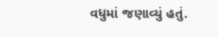વધુમાં જણાવ્યું હતું.